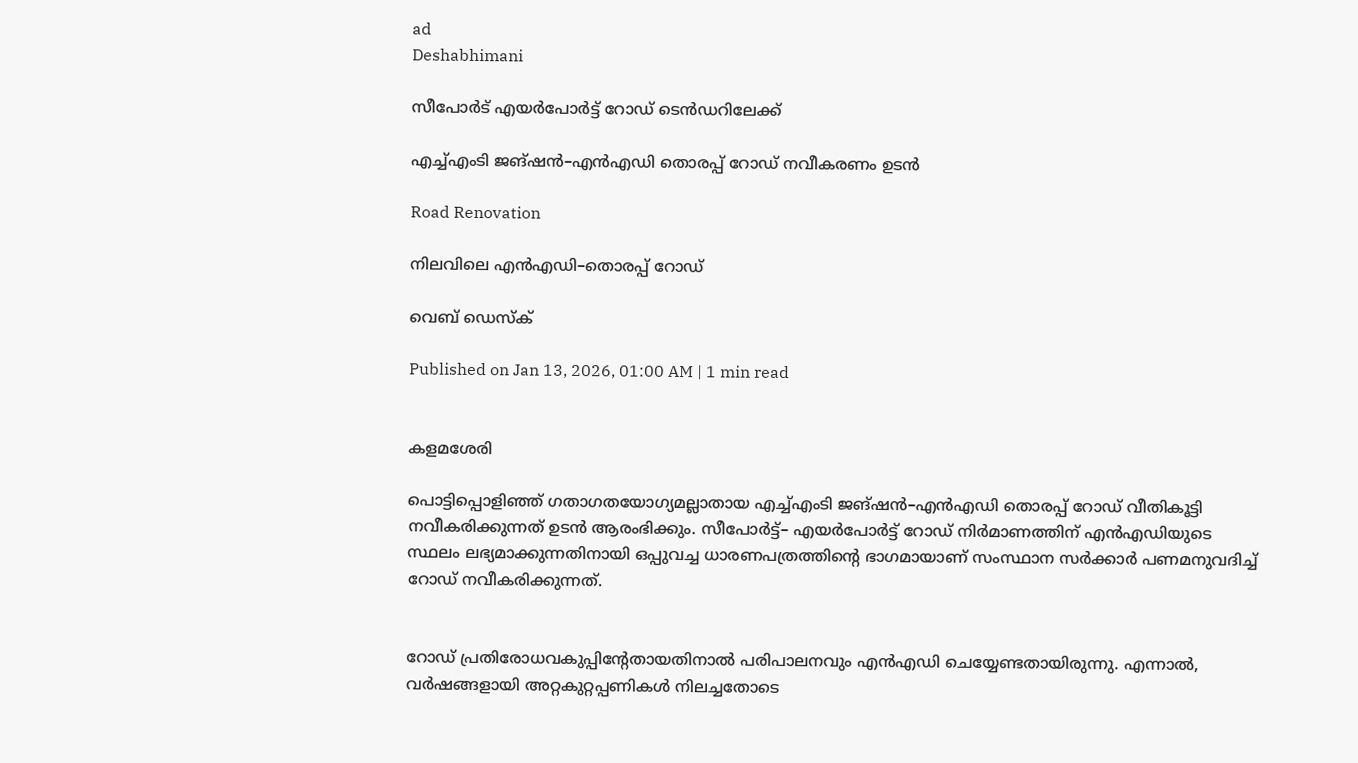ad
Deshabhimani

സീപോർട് എയർപോർട്ട് റോഡ് ടെൻഡറിലേക്ക്

എച്ച്എംടി ജങ്‌ഷൻ–എൻഎഡി തൊരപ്പ് റോഡ് നവീകരണം ഉടൻ

Road Renovation

നിലവിലെ എൻഎഡി–തൊരപ്പ് റോഡ്

വെബ് ഡെസ്ക്

Published on Jan 13, 2026, 01:00 AM | 1 min read


കളമശേരി

പൊട്ടിപ്പൊളിഞ്ഞ് ഗതാഗതയോഗ്യമല്ലാതായ എച്ച്എംടി ജങ്‌ഷൻ–എൻഎഡി തൊരപ്പ് റോഡ് വീതികൂട്ടി നവീകരിക്കുന്നത്‌ ഉടൻ ആരംഭിക്കും. സീപോർട്ട്– എയർപോർട്ട് റോഡ് നിർമാണത്തിന് എൻഎഡിയുടെ സ്ഥലം ലഭ്യമാക്കുന്നതിനായി ഒപ്പുവച്ച ധാരണപത്രത്തിന്റെ ഭാഗമായാണ് സംസ്ഥാന സർക്കാർ പണമനുവദിച്ച് റോഡ്‌ നവീകരിക്കുന്നത്.


റോഡ് പ്രതിരോധവകുപ്പിന്റേതായതിനാൽ പരിപാലനവും എൻഎഡി ചെയ്യേണ്ടതായിരുന്നു. എന്നാൽ, വർഷങ്ങളായി അറ്റകുറ്റപ്പണികൾ നിലച്ചതോടെ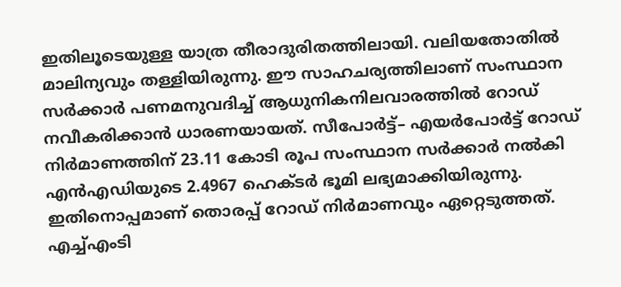ഇതിലൂടെയുള്ള യാത്ര തീരാദുരിതത്തിലായി. വലിയതോതിൽ മാലിന്യവും തള്ളിയിരുന്നു. ഈ സാഹചര്യത്തിലാണ് സംസ്ഥാന സർക്കാർ പണമനുവദിച്ച് ആധുനികനിലവാരത്തിൽ റോഡ് നവീകരിക്കാൻ ധാരണയായത്. സീപോർട്ട്– എയർപോർട്ട് റോഡ് നിർമാണത്തിന് 23.11 കോടി രൂപ സംസ്ഥാന സർക്കാർ നൽകി എൻഎഡിയുടെ 2.4967 ഹെക്ടർ ഭൂമി ലഭ്യമാക്കിയിരുന്നു. ഇതിനൊപ്പമാണ് തൊരപ്പ് റോഡ് നിർമാണവും ഏറ്റെടുത്തത്. എച്ച്എംടി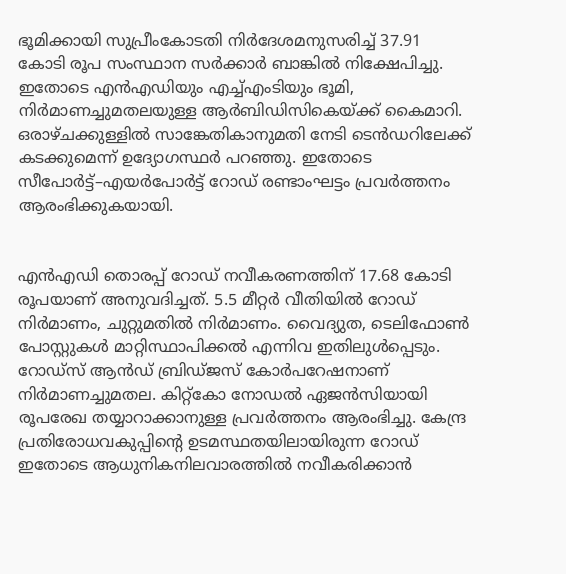ഭൂമിക്കായി സുപ്രീംകോടതി നിർദേശമനുസരിച്ച് 37.91 കോടി രൂപ സംസ്ഥാന സർക്കാർ ബാങ്കിൽ നിക്ഷേപിച്ചു. ഇതോടെ എൻഎഡിയും എച്ച്എംടിയും ഭൂമി, നിർമാണച്ചുമതലയുള്ള ആർബിഡിസികെയ്ക്ക് കൈമാറി. ഒരാഴ്ചക്കുള്ളിൽ സാങ്കേതികാനുമതി നേടി ടെൻഡറിലേക്ക് കടക്കുമെന്ന് ഉദ്യോഗസ്ഥർ പറഞ്ഞു. ഇതോടെ സീപോർട്ട്–എയർപോർട്ട് റോഡ് രണ്ടാംഘട്ടം പ്രവർത്തനം ആരംഭിക്കുകയായി.


എൻഎഡി തൊരപ്പ് റോഡ്‌ നവീകരണത്തിന് 17.68 കോടി രൂപയാണ് അനുവദിച്ചത്. 5.5 മീറ്റർ വീതിയിൽ റോഡ് നിർമാണം, ചുറ്റുമതിൽ നിർമാണം. വൈദ്യുത, ടെലിഫോൺ പോസ്റ്റുകൾ മാറ്റിസ്ഥാപിക്കൽ എന്നിവ ഇതിലുൾപ്പെടും. റോഡ്സ് ആൻഡ് ബ്രിഡ്ജസ് കോർപറേഷനാണ് നിർമാണച്ചുമതല. കിറ്റ്കോ നോഡൽ ഏജൻസിയായി രൂപരേഖ തയ്യാറാക്കാനുള്ള പ്രവർത്തനം ആരംഭിച്ചു. കേന്ദ്ര പ്രതിരോധവകുപ്പിന്റെ ഉടമസ്ഥതയിലായിരുന്ന റോഡ് ഇതോടെ ആധുനികനിലവാരത്തിൽ നവീകരിക്കാൻ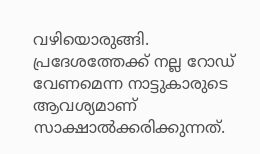വഴിയൊരുങ്ങി. പ്രദേശത്തേക്ക് നല്ല റോഡ് വേണമെന്ന നാട്ടുകാരുടെ ആവശ്യമാണ് സാക്ഷാൽക്കരിക്കുന്നത്.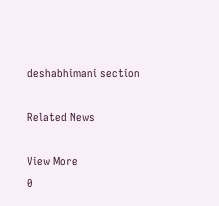deshabhimani section

Related News

View More
0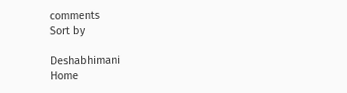comments
Sort by

Deshabhimani
Home